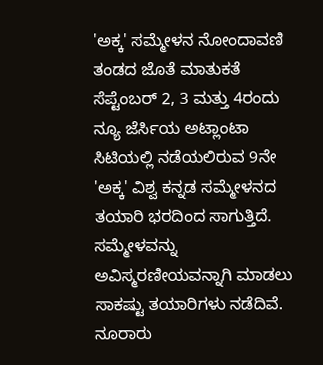'ಅಕ್ಕ' ಸಮ್ಮೇಳನ ನೋಂದಾವಣಿ ತಂಡದ ಜೊತೆ ಮಾತುಕತೆ
ಸೆಪ್ಟೆಂಬರ್ 2, 3 ಮತ್ತು 4ರಂದು ನ್ಯೂ ಜೆರ್ಸಿಯ ಅಟ್ಲಾಂಟಾ ಸಿಟಿಯಲ್ಲಿ ನಡೆಯಲಿರುವ 9ನೇ 'ಅಕ್ಕ' ವಿಶ್ವ ಕನ್ನಡ ಸಮ್ಮೇಳನದ ತಯಾರಿ ಭರದಿಂದ ಸಾಗುತ್ತಿದೆ. ಸಮ್ಮೇಳವನ್ನು ಅವಿಸ್ಮರಣೀಯವನ್ನಾಗಿ ಮಾಡಲು ಸಾಕಷ್ಟು ತಯಾರಿಗಳು ನಡೆದಿವೆ.
ನೂರಾರು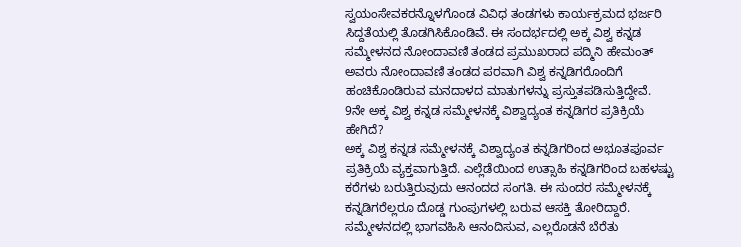ಸ್ವಯಂಸೇವಕರನ್ನೊಳಗೊಂಡ ವಿವಿಧ ತಂಡಗಳು ಕಾರ್ಯಕ್ರಮದ ಭರ್ಜರಿ ಸಿದ್ದತೆಯಲ್ಲಿ ತೊಡಗಿಸಿಕೊಂಡಿವೆ. ಈ ಸಂದರ್ಭದಲ್ಲಿ ಅಕ್ಕ ವಿಶ್ವ ಕನ್ನಡ ಸಮ್ಮೇಳನದ ನೋಂದಾವಣಿ ತಂಡದ ಪ್ರಮುಖರಾದ ಪದ್ಮಿನಿ ಹೇಮಂತ್ ಅವರು ನೋಂದಾವಣಿ ತಂಡದ ಪರವಾಗಿ ವಿಶ್ವ ಕನ್ನಡಿಗರೊಂದಿಗೆ ಹಂಚಿಕೊಂಡಿರುವ ಮನದಾಳದ ಮಾತುಗಳನ್ನು ಪ್ರಸ್ತುತಪಡಿಸುತ್ತಿದ್ದೇವೆ.
9ನೇ ಅಕ್ಕ ವಿಶ್ವ ಕನ್ನಡ ಸಮ್ಮೇಳನಕ್ಕೆ ವಿಶ್ವಾದ್ಯಂತ ಕನ್ನಡಿಗರ ಪ್ರತಿಕ್ರಿಯೆ ಹೇಗಿದೆ?
ಅಕ್ಕ ವಿಶ್ವ ಕನ್ನಡ ಸಮ್ಮೇಳನಕ್ಕೆ ವಿಶ್ವಾದ್ಯಂತ ಕನ್ನಡಿಗರಿಂದ ಅಭೂತಪೂರ್ವ ಪ್ರತಿಕ್ರಿಯೆ ವ್ಯಕ್ತವಾಗುತ್ತಿದೆ. ಎಲ್ಲೆಡೆಯಿಂದ ಉತ್ಸಾಹಿ ಕನ್ನಡಿಗರಿಂದ ಬಹಳಷ್ಟು ಕರೆಗಳು ಬರುತ್ತಿರುವುದು ಆನಂದದ ಸಂಗತಿ. ಈ ಸುಂದರ ಸಮ್ಮೇಳನಕ್ಕೆ ಕನ್ನಡಿಗರೆಲ್ಲರೂ ದೊಡ್ಡ ಗುಂಪುಗಳಲ್ಲಿ ಬರುವ ಆಸಕ್ತಿ ತೋರಿದ್ದಾರೆ. ಸಮ್ಮೇಳನದಲ್ಲಿ ಭಾಗವಹಿಸಿ ಆನಂದಿಸುವ, ಎಲ್ಲರೊಡನೆ ಬೆರೆತು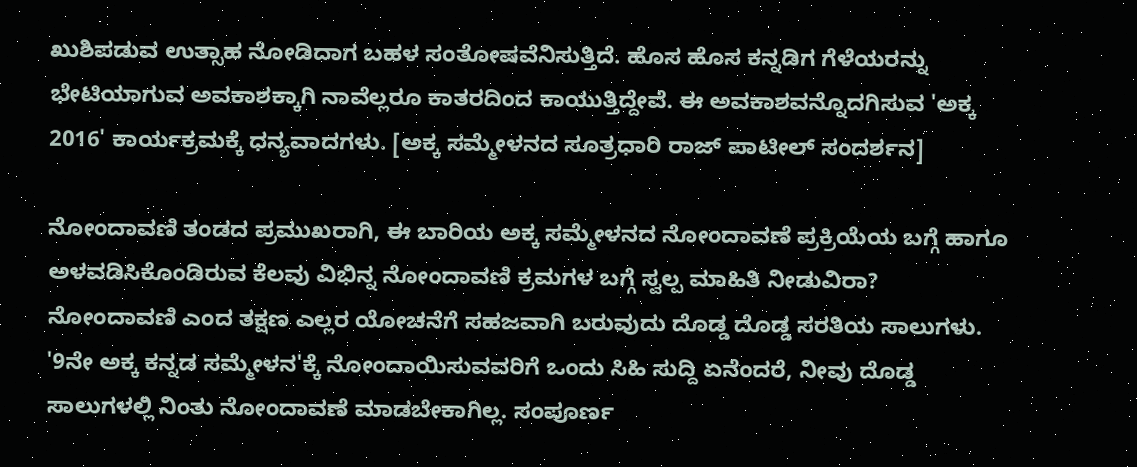ಖುಶಿಪಡುವ ಉತ್ಸಾಹ ನೋಡಿದಾಗ ಬಹಳ ಸಂತೋಷವೆನಿಸುತ್ತಿದೆ. ಹೊಸ ಹೊಸ ಕನ್ನಡಿಗ ಗೆಳೆಯರನ್ನು ಭೇಟಿಯಾಗುವ ಅವಕಾಶಕ್ಕಾಗಿ ನಾವೆಲ್ಲರೂ ಕಾತರದಿಂದ ಕಾಯುತ್ತಿದ್ದೇವೆ. ಈ ಅವಕಾಶವನ್ನೊದಗಿಸುವ 'ಅಕ್ಕ 2016' ಕಾರ್ಯಕ್ರಮಕ್ಕೆ ಧನ್ಯವಾದಗಳು. [ಅಕ್ಕ ಸಮ್ಮೇಳನದ ಸೂತ್ರಧಾರಿ ರಾಜ್ ಪಾಟೀಲ್ ಸಂದರ್ಶನ]

ನೋಂದಾವಣಿ ತಂಡದ ಪ್ರಮುಖರಾಗಿ, ಈ ಬಾರಿಯ ಅಕ್ಕ ಸಮ್ಮೇಳನದ ನೋಂದಾವಣೆ ಪ್ರಕ್ರಿಯೆಯ ಬಗ್ಗೆ ಹಾಗೂ ಅಳವಡಿಸಿಕೊಂಡಿರುವ ಕೆಲವು ವಿಭಿನ್ನ ನೋಂದಾವಣಿ ಕ್ರಮಗಳ ಬಗ್ಗೆ ಸ್ವಲ್ಪ ಮಾಹಿತಿ ನೀಡುವಿರಾ?
ನೋಂದಾವಣಿ ಎಂದ ತಕ್ಷಣ ಎಲ್ಲರ ಯೋಚನೆಗೆ ಸಹಜವಾಗಿ ಬರುವುದು ದೊಡ್ಡ ದೊಡ್ಡ ಸರತಿಯ ಸಾಲುಗಳು. '9ನೇ ಅಕ್ಕ ಕನ್ನಡ ಸಮ್ಮೇಳನ'ಕ್ಕೆ ನೋಂದಾಯಿಸುವವರಿಗೆ ಒಂದು ಸಿಹಿ ಸುದ್ದಿ ಏನೆಂದರೆ, ನೀವು ದೊಡ್ಡ ಸಾಲುಗಳಲ್ಲಿ ನಿಂತು ನೋಂದಾವಣೆ ಮಾಡಬೇಕಾಗಿಲ್ಲ. ಸಂಪೂರ್ಣ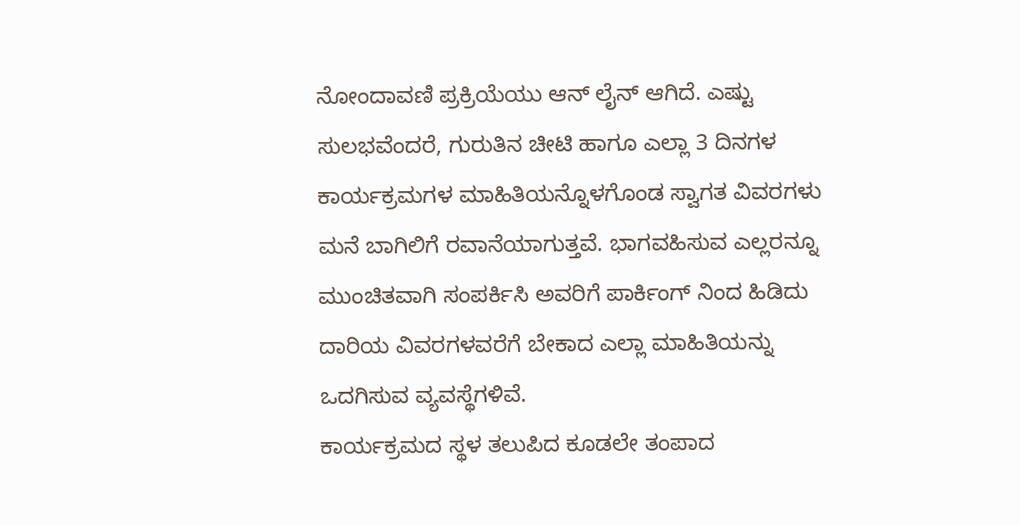ನೋಂದಾವಣಿ ಪ್ರಕ್ರಿಯೆಯು ಆನ್ ಲೈನ್ ಆಗಿದೆ. ಎಷ್ಟು ಸುಲಭವೆಂದರೆ, ಗುರುತಿನ ಚೀಟಿ ಹಾಗೂ ಎಲ್ಲಾ 3 ದಿನಗಳ ಕಾರ್ಯಕ್ರಮಗಳ ಮಾಹಿತಿಯನ್ನೊಳಗೊಂಡ ಸ್ವಾಗತ ವಿವರಗಳು ಮನೆ ಬಾಗಿಲಿಗೆ ರವಾನೆಯಾಗುತ್ತವೆ. ಭಾಗವಹಿಸುವ ಎಲ್ಲರನ್ನೂ ಮುಂಚಿತವಾಗಿ ಸಂಪರ್ಕಿಸಿ ಅವರಿಗೆ ಪಾರ್ಕಿಂಗ್ ನಿಂದ ಹಿಡಿದು ದಾರಿಯ ವಿವರಗಳವರೆಗೆ ಬೇಕಾದ ಎಲ್ಲಾ ಮಾಹಿತಿಯನ್ನು ಒದಗಿಸುವ ವ್ಯವಸ್ಥೆಗಳಿವೆ.
ಕಾರ್ಯಕ್ರಮದ ಸ್ಥಳ ತಲುಪಿದ ಕೂಡಲೇ ತಂಪಾದ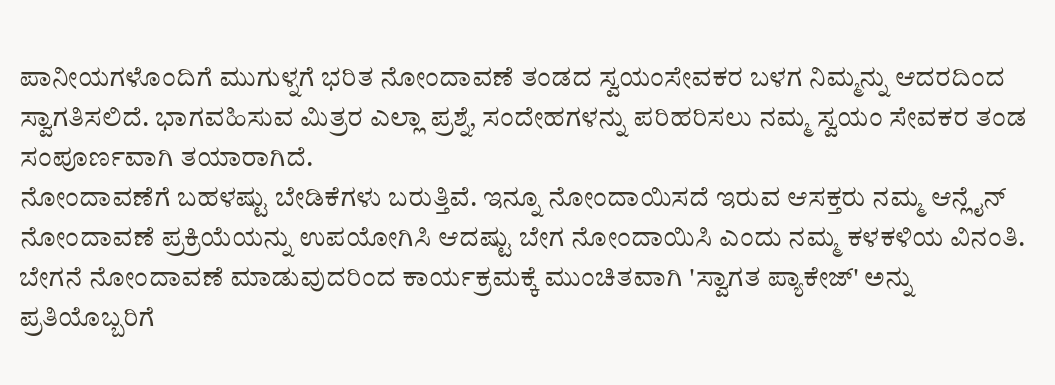ಪಾನೀಯಗಳೊಂದಿಗೆ ಮುಗುಳ್ನಗೆ ಭರಿತ ನೋಂದಾವಣೆ ತಂಡದ ಸ್ವಯಂಸೇವಕರ ಬಳಗ ನಿಮ್ಮನ್ನು ಆದರದಿಂದ ಸ್ವಾಗತಿಸಲಿದೆ. ಭಾಗವಹಿಸುವ ಮಿತ್ರರ ಎಲ್ಲಾ ಪ್ರಶ್ನೆ, ಸಂದೇಹಗಳನ್ನು ಪರಿಹರಿಸಲು ನಮ್ಮ ಸ್ವಯಂ ಸೇವಕರ ತಂಡ ಸಂಪೂರ್ಣವಾಗಿ ತಯಾರಾಗಿದೆ.
ನೋಂದಾವಣೆಗೆ ಬಹಳಷ್ಟು ಬೇಡಿಕೆಗಳು ಬರುತ್ತಿವೆ. ಇನ್ನೂ ನೋಂದಾಯಿಸದೆ ಇರುವ ಆಸಕ್ತರು ನಮ್ಮ ಆನ್ಲೈನ್ ನೋಂದಾವಣೆ ಪ್ರಕ್ರಿಯೆಯನ್ನು ಉಪಯೋಗಿಸಿ ಆದಷ್ಟು ಬೇಗ ನೋಂದಾಯಿಸಿ ಎಂದು ನಮ್ಮ ಕಳಕಳಿಯ ವಿನಂತಿ. ಬೇಗನೆ ನೋಂದಾವಣೆ ಮಾಡುವುದರಿಂದ ಕಾರ್ಯಕ್ರಮಕ್ಕೆ ಮುಂಚಿತವಾಗಿ 'ಸ್ವಾಗತ ಪ್ಯಾಕೇಜ್' ಅನ್ನು ಪ್ರತಿಯೊಬ್ಬರಿಗೆ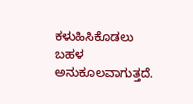ಕಳುಹಿಸಿಕೊಡಲು ಬಹಳ ಅನುಕೂಲವಾಗುತ್ತದೆ.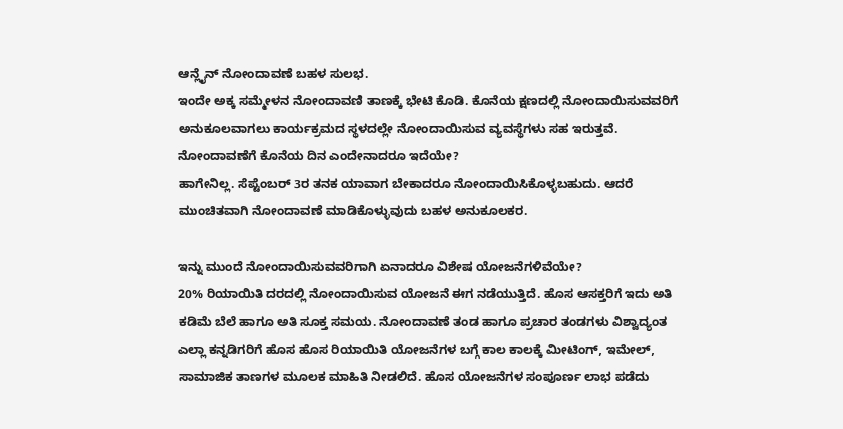ಆನ್ಲೈನ್ ನೋಂದಾವಣೆ ಬಹಳ ಸುಲಭ.
ಇಂದೇ ಅಕ್ಕ ಸಮ್ಮೇಳನ ನೋಂದಾವಣಿ ತಾಣಕ್ಕೆ ಭೇಟಿ ಕೊಡಿ. ಕೊನೆಯ ಕ್ಷಣದಲ್ಲಿ ನೋಂದಾಯಿಸುವವರಿಗೆ ಅನುಕೂಲವಾಗಲು ಕಾರ್ಯಕ್ರಮದ ಸ್ಥಳದಲ್ಲೇ ನೋಂದಾಯಿಸುವ ವ್ಯವಸ್ಥೆಗಳು ಸಹ ಇರುತ್ತವೆ.
ನೋಂದಾವಣೆಗೆ ಕೊನೆಯ ದಿನ ಎಂದೇನಾದರೂ ಇದೆಯೇ?
ಹಾಗೇನಿಲ್ಲ. ಸೆಪ್ಟೆಂಬರ್ 3ರ ತನಕ ಯಾವಾಗ ಬೇಕಾದರೂ ನೋಂದಾಯಿಸಿಕೊಳ್ಳಬಹುದು. ಆದರೆ ಮುಂಚಿತವಾಗಿ ನೋಂದಾವಣೆ ಮಾಡಿಕೊಳ್ಳುವುದು ಬಹಳ ಅನುಕೂಲಕರ.

ಇನ್ನು ಮುಂದೆ ನೋಂದಾಯಿಸುವವರಿಗಾಗಿ ಏನಾದರೂ ವಿಶೇಷ ಯೋಜನೆಗಳಿವೆಯೇ?
20% ರಿಯಾಯಿತಿ ದರದಲ್ಲಿ ನೋಂದಾಯಿಸುವ ಯೋಜನೆ ಈಗ ನಡೆಯುತ್ತಿದೆ. ಹೊಸ ಆಸಕ್ತರಿಗೆ ಇದು ಅತಿ ಕಡಿಮೆ ಬೆಲೆ ಹಾಗೂ ಅತಿ ಸೂಕ್ತ ಸಮಯ. ನೋಂದಾವಣೆ ತಂಡ ಹಾಗೂ ಪ್ರಚಾರ ತಂಡಗಳು ವಿಶ್ವಾದ್ಯಂತ ಎಲ್ಲಾ ಕನ್ನಡಿಗರಿಗೆ ಹೊಸ ಹೊಸ ರಿಯಾಯಿತಿ ಯೋಜನೆಗಳ ಬಗ್ಗೆ ಕಾಲ ಕಾಲಕ್ಕೆ ಮೀಟಿಂಗ್, ಇಮೇಲ್, ಸಾಮಾಜಿಕ ತಾಣಗಳ ಮೂಲಕ ಮಾಹಿತಿ ನೀಡಲಿದೆ. ಹೊಸ ಯೋಜನೆಗಳ ಸಂಪೂರ್ಣ ಲಾಭ ಪಡೆದು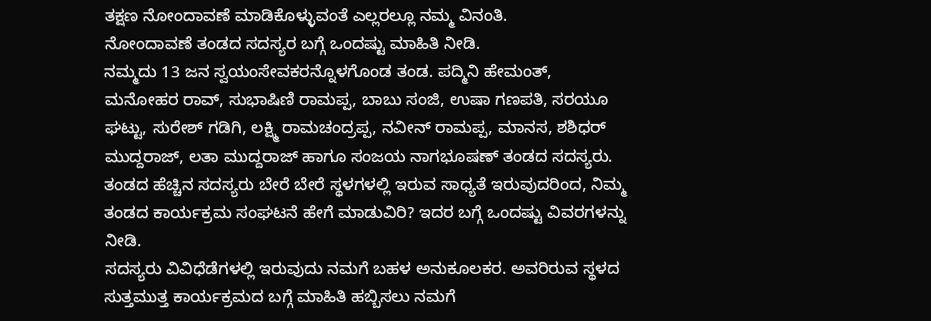ತಕ್ಷಣ ನೋಂದಾವಣೆ ಮಾಡಿಕೊಳ್ಳುವಂತೆ ಎಲ್ಲರಲ್ಲೂ ನಮ್ಮ ವಿನಂತಿ.
ನೋಂದಾವಣೆ ತಂಡದ ಸದಸ್ಯರ ಬಗ್ಗೆ ಒಂದಷ್ಟು ಮಾಹಿತಿ ನೀಡಿ.
ನಮ್ಮದು 13 ಜನ ಸ್ವಯಂಸೇವಕರನ್ನೊಳಗೊಂಡ ತಂಡ. ಪದ್ಮಿನಿ ಹೇಮಂತ್, ಮನೋಹರ ರಾವ್, ಸುಭಾಷಿಣಿ ರಾಮಪ್ಪ, ಬಾಬು ಸಂಜಿ, ಉಷಾ ಗಣಪತಿ, ಸರಯೂ ಘಟ್ಟು, ಸುರೇಶ್ ಗಡಿಗಿ, ಲಕ್ಷ್ಮಿ ರಾಮಚಂದ್ರಪ್ಪ, ನವೀನ್ ರಾಮಪ್ಪ, ಮಾನಸ, ಶಶಿಧರ್ ಮುದ್ದರಾಜ್, ಲತಾ ಮುದ್ದರಾಜ್ ಹಾಗೂ ಸಂಜಯ ನಾಗಭೂಷಣ್ ತಂಡದ ಸದಸ್ಯರು.
ತಂಡದ ಹೆಚ್ಚಿನ ಸದಸ್ಯರು ಬೇರೆ ಬೇರೆ ಸ್ಥಳಗಳಲ್ಲಿ ಇರುವ ಸಾಧ್ಯತೆ ಇರುವುದರಿಂದ, ನಿಮ್ಮ ತಂಡದ ಕಾರ್ಯಕ್ರಮ ಸಂಘಟನೆ ಹೇಗೆ ಮಾಡುವಿರಿ? ಇದರ ಬಗ್ಗೆ ಒಂದಷ್ಟು ವಿವರಗಳನ್ನು ನೀಡಿ.
ಸದಸ್ಯರು ವಿವಿಧೆಡೆಗಳಲ್ಲಿ ಇರುವುದು ನಮಗೆ ಬಹಳ ಅನುಕೂಲಕರ. ಅವರಿರುವ ಸ್ಥಳದ ಸುತ್ತಮುತ್ತ ಕಾರ್ಯಕ್ರಮದ ಬಗ್ಗೆ ಮಾಹಿತಿ ಹಬ್ಬಿಸಲು ನಮಗೆ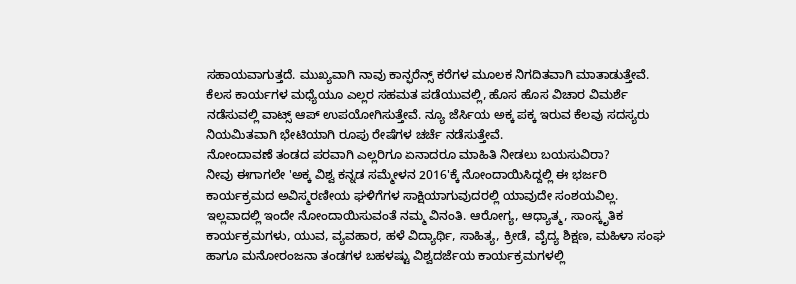ಸಹಾಯವಾಗುತ್ತದೆ. ಮುಖ್ಯವಾಗಿ ನಾವು ಕಾನ್ಫರೆನ್ಸ್ ಕರೆಗಳ ಮೂಲಕ ನಿಗದಿತವಾಗಿ ಮಾತಾಡುತ್ತೇವೆ. ಕೆಲಸ ಕಾರ್ಯಗಳ ಮಧ್ಯೆಯೂ ಎಲ್ಲರ ಸಹಮತ ಪಡೆಯುವಲ್ಲಿ, ಹೊಸ ಹೊಸ ವಿಚಾರ ವಿಮರ್ಶೆ ನಡೆಸುವಲ್ಲಿ ವಾಟ್ಸ್ ಆಪ್ ಉಪಯೋಗಿಸುತ್ತೇವೆ. ನ್ಯೂ ಜೆರ್ಸಿಯ ಅಕ್ಕ ಪಕ್ಕ ಇರುವ ಕೆಲವು ಸದಸ್ಯರು ನಿಯಮಿತವಾಗಿ ಭೇಟಿಯಾಗಿ ರೂಪು ರೇಷೆಗಳ ಚರ್ಚೆ ನಡೆಸುತ್ತೇವೆ.
ನೋಂದಾವಣೆ ತಂಡದ ಪರವಾಗಿ ಎಲ್ಲರಿಗೂ ಏನಾದರೂ ಮಾಹಿತಿ ನೀಡಲು ಬಯಸುವಿರಾ?
ನೀವು ಈಗಾಗಲೇ 'ಅಕ್ಕ ವಿಶ್ವ ಕನ್ನಡ ಸಮ್ಮೇಳನ 2016'ಕ್ಕೆ ನೋಂದಾಯಿಸಿದ್ದಲ್ಲಿ ಈ ಭರ್ಜರಿ ಕಾರ್ಯಕ್ರಮದ ಅವಿಸ್ಮರಣೀಯ ಘಳಿಗೆಗಳ ಸಾಕ್ಷಿಯಾಗುವುದರಲ್ಲಿ ಯಾವುದೇ ಸಂಶಯವಿಲ್ಲ. ಇಲ್ಲವಾದಲ್ಲಿ ಇಂದೇ ನೋಂದಾಯಿಸುವಂತೆ ನಮ್ಮ ವಿನಂತಿ. ಆರೋಗ್ಯ, ಆಧ್ಯಾತ್ಮ, ಸಾಂಸ್ಕೃತಿಕ ಕಾರ್ಯಕ್ರಮಗಳು, ಯುವ, ವ್ಯವಹಾರ, ಹಳೆ ವಿದ್ಯಾರ್ಥಿ, ಸಾಹಿತ್ಯ, ಕ್ರೀಡೆ, ವೈದ್ಯ ಶಿಕ್ಷಣ, ಮಹಿಳಾ ಸಂಘ ಹಾಗೂ ಮನೋರಂಜನಾ ತಂಡಗಳ ಬಹಳಷ್ಟು ವಿಶ್ವದರ್ಜೆಯ ಕಾರ್ಯಕ್ರಮಗಳಲ್ಲಿ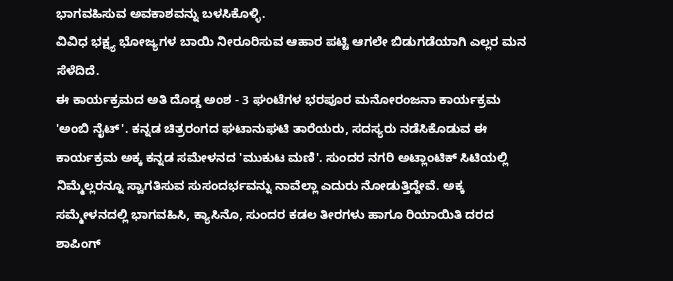ಭಾಗವಹಿಸುವ ಅವಕಾಶವನ್ನು ಬಳಸಿಕೊಳ್ಳಿ.
ವಿವಿಧ ಭಕ್ಷ್ಯ ಭೋಜ್ಯಗಳ ಬಾಯಿ ನೀರೂರಿಸುವ ಆಹಾರ ಪಟ್ಟಿ ಆಗಲೇ ಬಿಡುಗಡೆಯಾಗಿ ಎಲ್ಲರ ಮನ ಸೆಳೆದಿದೆ.
ಈ ಕಾರ್ಯಕ್ರಮದ ಅತಿ ದೊಡ್ಡ ಅಂಶ - 3 ಘಂಟೆಗಳ ಭರಪೂರ ಮನೋರಂಜನಾ ಕಾರ್ಯಕ್ರಮ 'ಅಂಬಿ ನೈಟ್'. ಕನ್ನಡ ಚಿತ್ರರಂಗದ ಘಟಾನುಘಟಿ ತಾರೆಯರು, ಸದಸ್ಯರು ನಡೆಸಿಕೊಡುವ ಈ ಕಾರ್ಯಕ್ರಮ ಅಕ್ಕ ಕನ್ನಡ ಸಮೇಳನದ 'ಮುಕುಟ ಮಣಿ'. ಸುಂದರ ನಗರಿ ಅಟ್ಲಾಂಟಿಕ್ ಸಿಟಿಯಲ್ಲಿ ನಿಮ್ಮೆಲ್ಲರನ್ನೂ ಸ್ವಾಗತಿಸುವ ಸುಸಂದರ್ಭವನ್ನು ನಾವೆಲ್ಲಾ ಎದುರು ನೋಡುತ್ತಿದ್ದೇವೆ. ಅಕ್ಕ ಸಮ್ಮೇಳನದಲ್ಲಿ ಭಾಗವಹಿಸಿ, ಕ್ಯಾಸಿನೊ, ಸುಂದರ ಕಡಲ ತೀರಗಳು ಹಾಗೂ ರಿಯಾಯಿತಿ ದರದ ಶಾಪಿಂಗ್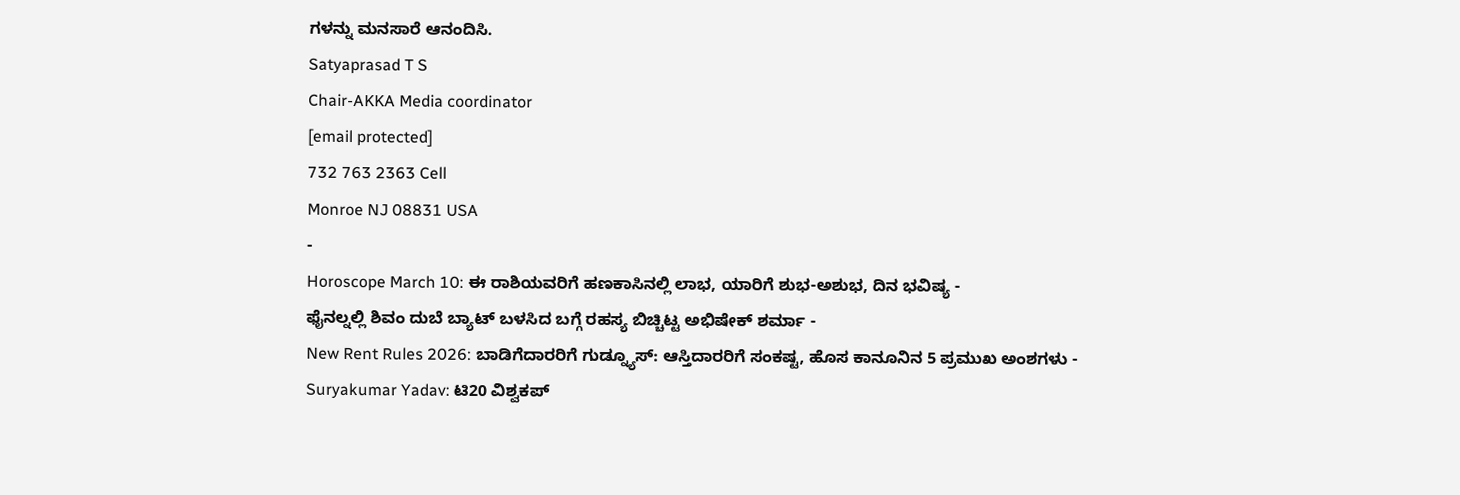ಗಳನ್ನು ಮನಸಾರೆ ಆನಂದಿಸಿ.
Satyaprasad T S
Chair-AKKA Media coordinator
[email protected]
732 763 2363 Cell
Monroe NJ 08831 USA
-
Horoscope March 10: ಈ ರಾಶಿಯವರಿಗೆ ಹಣಕಾಸಿನಲ್ಲಿ ಲಾಭ, ಯಾರಿಗೆ ಶುಭ-ಅಶುಭ, ದಿನ ಭವಿಷ್ಯ -
ಫೈನಲ್ನಲ್ಲಿ ಶಿವಂ ದುಬೆ ಬ್ಯಾಟ್ ಬಳಸಿದ ಬಗ್ಗೆ ರಹಸ್ಯ ಬಿಚ್ಚಿಟ್ಟ ಅಭಿಷೇಕ್ ಶರ್ಮಾ -
New Rent Rules 2026: ಬಾಡಿಗೆದಾರರಿಗೆ ಗುಡ್ನ್ಯೂಸ್: ಆಸ್ತಿದಾರರಿಗೆ ಸಂಕಷ್ಟ, ಹೊಸ ಕಾನೂನಿನ 5 ಪ್ರಮುಖ ಅಂಶಗಳು -
Suryakumar Yadav: ಟಿ20 ವಿಶ್ವಕಪ್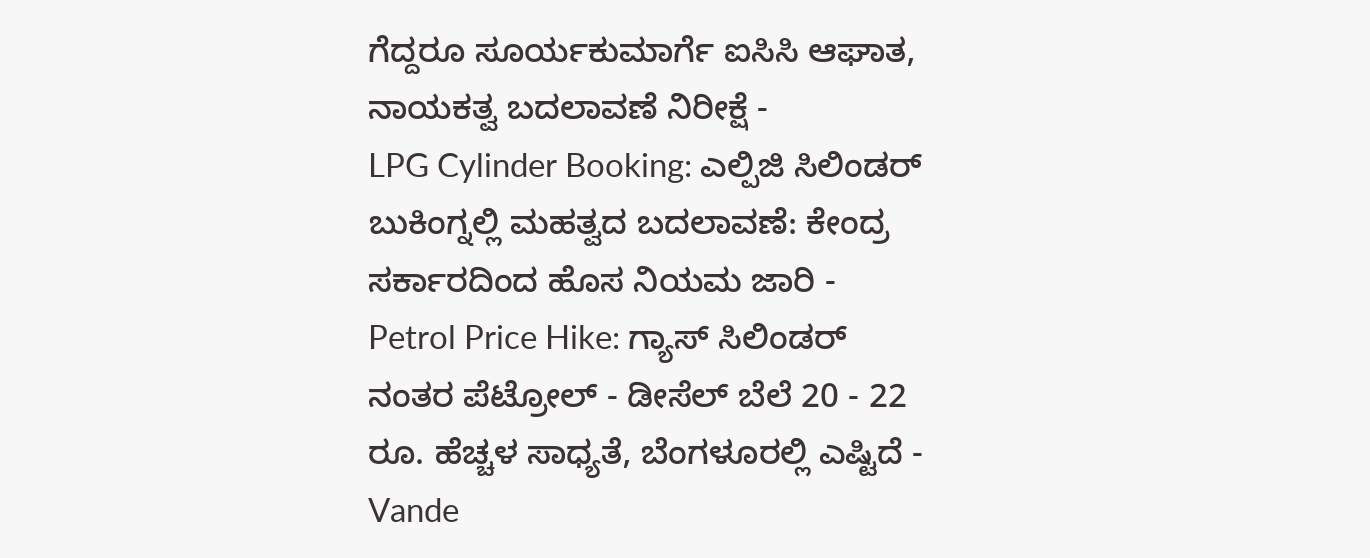ಗೆದ್ದರೂ ಸೂರ್ಯಕುಮಾರ್ಗೆ ಐಸಿಸಿ ಆಘಾತ, ನಾಯಕತ್ವ ಬದಲಾವಣೆ ನಿರೀಕ್ಷೆ -
LPG Cylinder Booking: ಎಲ್ಪಿಜಿ ಸಿಲಿಂಡರ್ ಬುಕಿಂಗ್ನಲ್ಲಿ ಮಹತ್ವದ ಬದಲಾವಣೆ: ಕೇಂದ್ರ ಸರ್ಕಾರದಿಂದ ಹೊಸ ನಿಯಮ ಜಾರಿ -
Petrol Price Hike: ಗ್ಯಾಸ್ ಸಿಲಿಂಡರ್ ನಂತರ ಪೆಟ್ರೋಲ್ - ಡೀಸೆಲ್ ಬೆಲೆ 20 - 22 ರೂ. ಹೆಚ್ಚಳ ಸಾಧ್ಯತೆ, ಬೆಂಗಳೂರಲ್ಲಿ ಎಷ್ಟಿದೆ -
Vande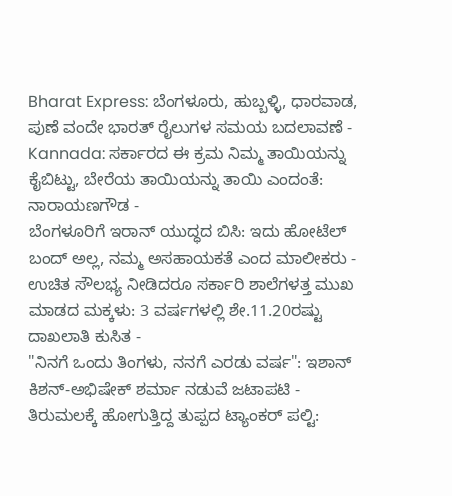Bharat Express: ಬೆಂಗಳೂರು, ಹುಬ್ಬಳ್ಳಿ, ಧಾರವಾಡ, ಪುಣೆ ವಂದೇ ಭಾರತ್ ರೈಲುಗಳ ಸಮಯ ಬದಲಾವಣೆ -
Kannada: ಸರ್ಕಾರದ ಈ ಕ್ರಮ ನಿಮ್ಮ ತಾಯಿಯನ್ನು ಕೈಬಿಟ್ಟು, ಬೇರೆಯ ತಾಯಿಯನ್ನು ತಾಯಿ ಎಂದಂತೆ: ನಾರಾಯಣಗೌಡ -
ಬೆಂಗಳೂರಿಗೆ ಇರಾನ್ ಯುದ್ಧದ ಬಿಸಿ: ಇದು ಹೋಟೆಲ್ ಬಂದ್ ಅಲ್ಲ, ನಮ್ಮ ಅಸಹಾಯಕತೆ ಎಂದ ಮಾಲೀಕರು -
ಉಚಿತ ಸೌಲಭ್ಯ ನೀಡಿದರೂ ಸರ್ಕಾರಿ ಶಾಲೆಗಳತ್ತ ಮುಖ ಮಾಡದ ಮಕ್ಕಳು: 3 ವರ್ಷಗಳಲ್ಲಿ ಶೇ.11.20ರಷ್ಟು ದಾಖಲಾತಿ ಕುಸಿತ -
"ನಿನಗೆ ಒಂದು ತಿಂಗಳು, ನನಗೆ ಎರಡು ವರ್ಷ": ಇಶಾನ್ ಕಿಶನ್-ಅಭಿಷೇಕ್ ಶರ್ಮಾ ನಡುವೆ ಜಟಾಪಟಿ -
ತಿರುಮಲಕ್ಕೆ ಹೋಗುತ್ತಿದ್ದ ತುಪ್ಪದ ಟ್ಯಾಂಕರ್ ಪಲ್ಟಿ: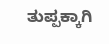ತುಪ್ಪಕ್ಕಾಗಿ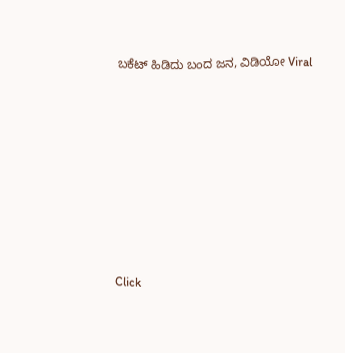ಬಕೆಟ್ ಹಿಡಿದು ಬಂದ ಜನ, ವಿಡಿಯೋ Viral












Click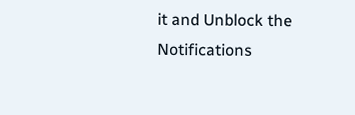it and Unblock the Notifications